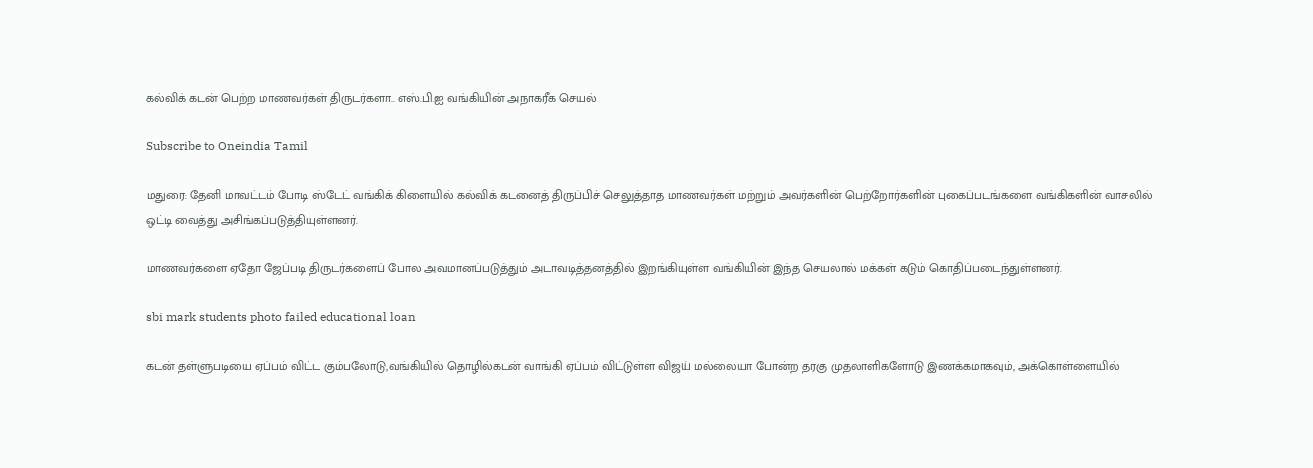கல்விக் கடன் பெற்ற மாணவர்கள் திருடர்களா.. எஸ்.பி.ஐ வங்கியின் அநாகரீக செயல்

Subscribe to Oneindia Tamil

மதுரை: தேனி மாவட்டம் போடி ஸ்டேட் வங்கிக் கிளையில் கல்விக் கடனைத் திருப்பிச் செலுத்தாத மாணவர்கள் மற்றும் அவர்களின் பெற்றோர்களின் புகைப்படங்களை வங்கிகளின் வாசலில் ஒட்டி வைத்து அசிங்கப்படுத்தியுள்ளனர்.

மாணவர்களை ஏதோ ஜேப்படி திருடர்களைப் போல அவமானப்படுத்தும் அடாவடித்தனத்தில் இறங்கியுள்ள வங்கியின் இந்த செயலால் மக்கள் கடும் கொதிப்படைந்துள்ளனர்.

sbi mark students photo failed educational loan

கடன் தள்ளுபடியை ஏப்பம் விட்ட கும்பலோடு,வங்கியில் தொழில்கடன் வாங்கி ஏப்பம் விட்டுள்ள விஜய் மல்லையா போன்ற தரகு முதலாளிகளோடு இணக்கமாகவும், அக்கொள்ளையில்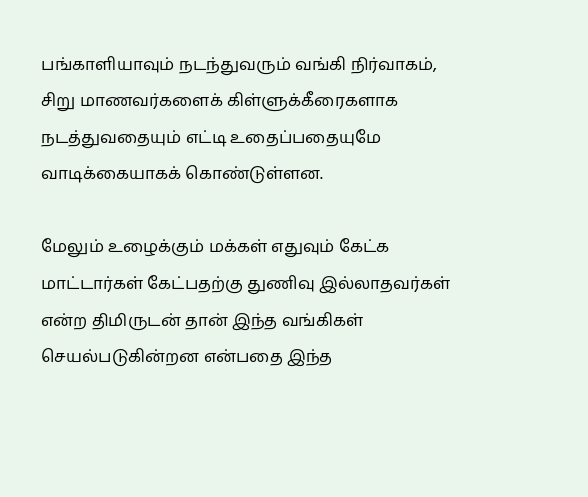பங்காளியாவும் நடந்துவரும் வங்கி நிர்வாகம், சிறு மாணவர்களைக் கிள்ளுக்கீரைகளாக நடத்துவதையும் எட்டி உதைப்பதையுமே வாடிக்கையாகக் கொண்டுள்ளன.

மேலும் உழைக்கும் மக்கள் எதுவும் கேட்க மாட்டார்கள் கேட்பதற்கு துணிவு இல்லாதவர்கள் என்ற திமிருடன் தான் இந்த வங்கிகள் செயல்படுகின்றன என்பதை இந்த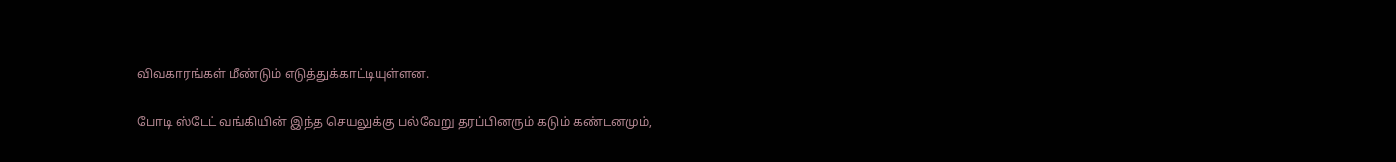விவகாரங்கள் மீண்டும் எடுத்துக்காட்டியுள்ளன.

போடி ஸ்டேட் வங்கியின் இந்த செயலுக்கு பல்வேறு தரப்பினரும் கடும் கண்டனமும்,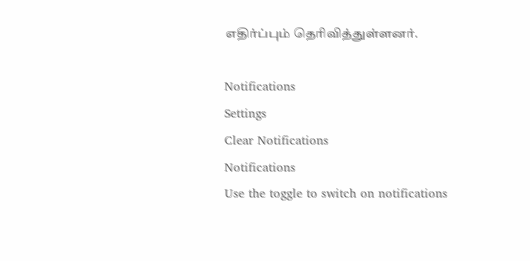எதிர்ப்பும் தெரிவித்துள்ளனர்.

Notifications
Settings
Clear Notifications
Notifications
Use the toggle to switch on notifications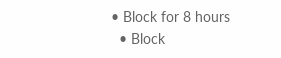• Block for 8 hours
  • Block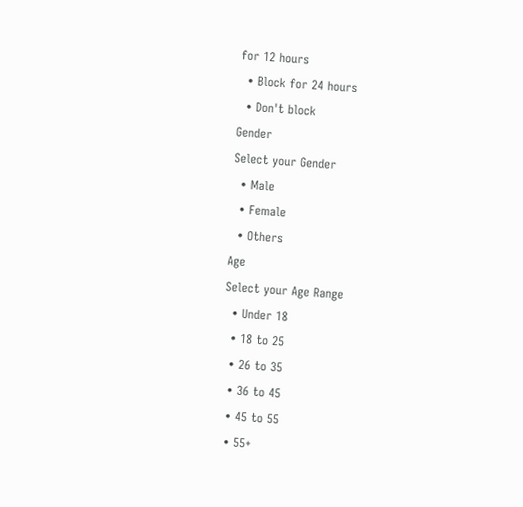for 12 hours
  • Block for 24 hours
  • Don't block
Gender
Select your Gender
  • Male
  • Female
  • Others
Age
Select your Age Range
  • Under 18
  • 18 to 25
  • 26 to 35
  • 36 to 45
  • 45 to 55
  • 55+